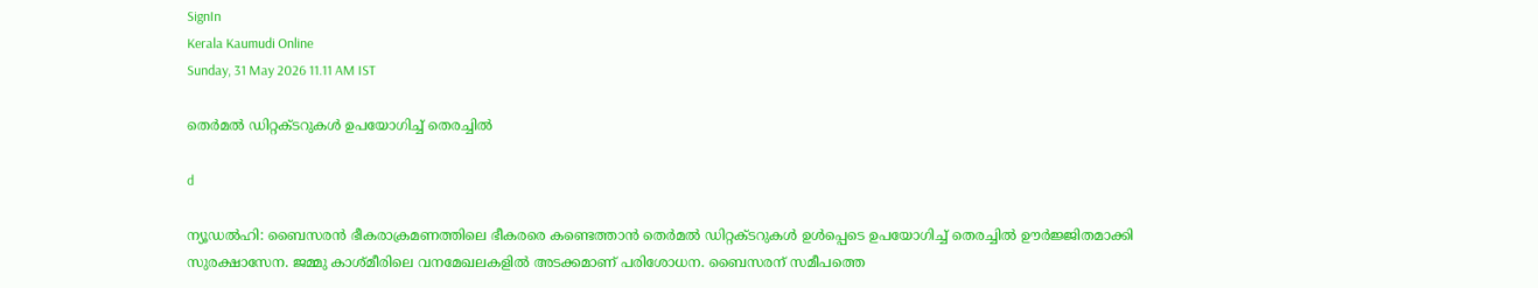SignIn
Kerala Kaumudi Online
Sunday, 31 May 2026 11.11 AM IST

തെർമൽ ഡിറ്റക്‌ടറുകൾ ഉപയോഗിച്ച് തെരച്ചിൽ

d

ന്യൂഡൽഹി: ബൈസരൻ ഭീകരാക്രമണത്തിലെ ഭീകരരെ കണ്ടെത്താൻ തെർമൽ ഡിറ്റക്‌ടറുകൾ ഉൾപ്പെടെ ഉപയോഗിച്ച് തെരച്ചിൽ ഊർജ്ജിതമാക്കി സുരക്ഷാസേന. ജമ്മു കാശ്‌മീരിലെ വനമേഖലകളിൽ അടക്കമാണ് പരിശോധന. ബൈസരന് സമീപത്തെ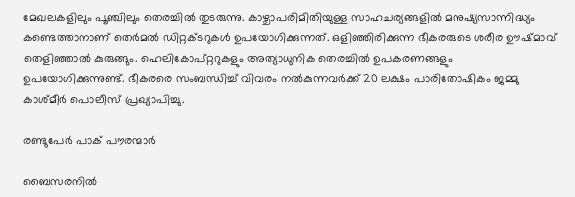മേഖലകളിലും പൂഞ്ചിലും തെരച്ചിൽ തുടരുന്നു. കാഴ്ചാപരിമിതിയുള്ള സാഹചര്യങ്ങളിൽ മനുഷ്യസാന്നിദ്ധ്യം കണ്ടെത്താനാണ് തെർമൽ ഡിറ്റക്‌ടറുകൾ ഉപയോഗിക്കുന്നത്. ഒളിഞ്ഞിരിക്കുന്ന ഭീകരരുടെ ശരീര ഊഷ്‌മാവ് തെളിഞ്ഞാൽ കുരുങ്ങും. ഹെലികോപ്റ്ററുകളും അത്യാധുനിക തെരച്ചിൽ ഉപകരണങ്ങളും ഉപയോഗിക്കുന്നുണ്ട്. ഭീകരരെ സംബന്ധിച്ച് വിവരം നൽകുന്നവർക്ക് 20 ലക്ഷം പാരിതോഷികം ജമ്മു കാശ്‌മീർ പൊലീസ് പ്രഖ്യാപിച്ചു.

രണ്ടുപേർ പാക് പൗരന്മാർ

ബൈസരനിൽ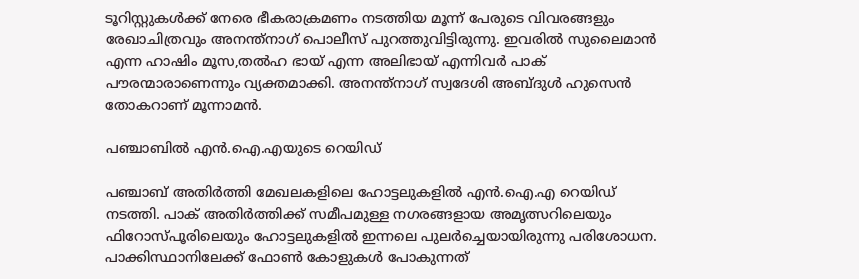ടൂറിസ്റ്റുകൾക്ക് നേരെ ഭീകരാക്രമണം നടത്തിയ മൂന്ന് പേരുടെ വിവരങ്ങളും രേഖാചിത്രവും അനന്ത്നാഗ് പൊലീസ് പുറത്തുവിട്ടിരുന്നു. ഇവരിൽ സുലൈമാൻ എന്ന ഹാഷിം മൂസ,തൽഹ ഭായ് എന്ന അലിഭായ് എന്നിവർ പാക് പൗരന്മാരാണെന്നും വ്യക്തമാക്കി. അനന്ത്നാഗ് സ്വദേശി അബ്‌ദുൾ ഹുസെൻ തോകറാണ് മൂന്നാമൻ.

പഞ്ചാബിൽ എൻ.ഐ.എയുടെ റെയിഡ്

പഞ്ചാബ് അതിർത്തി മേഖലകളിലെ ഹോട്ടലുകളിൽ എൻ.ഐ.എ റെയിഡ് നടത്തി. പാക് അതിർത്തിക്ക് സമീപമുള്ള നഗരങ്ങളായ അമൃത്സറിലെയും ഫിറോസ്‌പൂരിലെയും ഹോട്ടലുകളിൽ ഇന്നലെ പുലർച്ചെയായിരുന്നു പരിശോധന. പാക്കിസ്ഥാനിലേക്ക് ഫോൺ കോളുകൾ പോകുന്നത്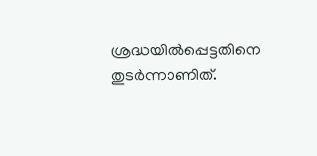ശ്രദ്ധയിൽപ്പെട്ടതിനെ തുട‌ർന്നാണിത്.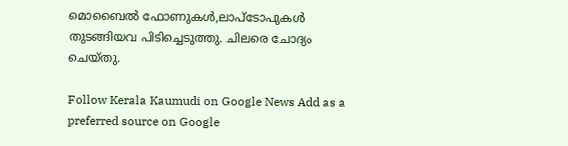മൊബൈൽ ഫോണുകൾ,ലാപ്ടോപുകൾ തുടങ്ങിയവ പിടിച്ചെടുത്തു. ചിലരെ ചോദ്യം ചെയ്‌തു.

Follow Kerala Kaumudi on Google News Add as a preferred source on Google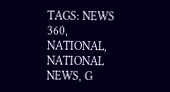TAGS: NEWS 360, NATIONAL, NATIONAL NEWS, G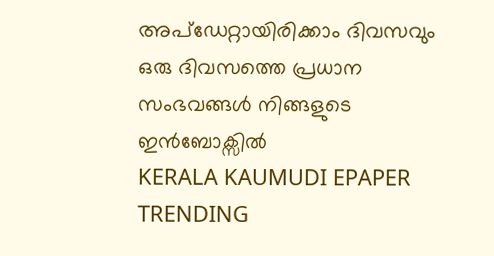അപ്ഡേറ്റായിരിക്കാം ദിവസവും
ഒരു ദിവസത്തെ പ്രധാന സംഭവങ്ങൾ നിങ്ങളുടെ ഇൻബോക്സിൽ
KERALA KAUMUDI EPAPER
TRENDING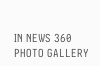IN NEWS 360
PHOTO GALLERY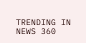TRENDING IN NEWS 360